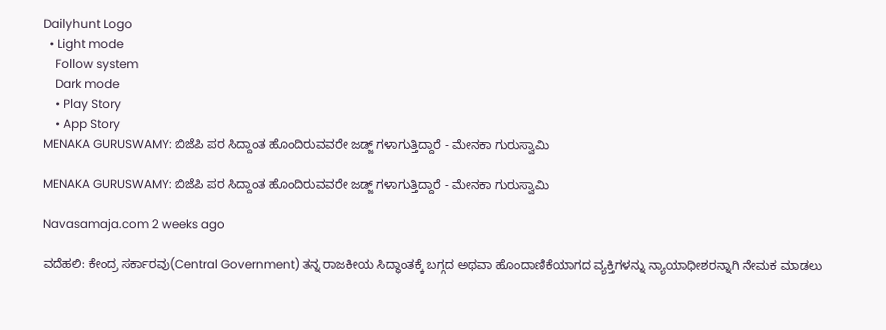Dailyhunt Logo
  • Light mode
    Follow system
    Dark mode
    • Play Story
    • App Story
MENAKA GURUSWAMY: ಬಿಜೆಪಿ ಪರ ಸಿದ್ದಾಂತ ಹೊಂದಿರುವವರೇ ಜಡ್ಜ್ ಗಳಾಗುತ್ತಿದ್ದಾರೆ - ಮೇನಕಾ ಗುರುಸ್ವಾಮಿ

MENAKA GURUSWAMY: ಬಿಜೆಪಿ ಪರ ಸಿದ್ದಾಂತ ಹೊಂದಿರುವವರೇ ಜಡ್ಜ್ ಗಳಾಗುತ್ತಿದ್ದಾರೆ - ಮೇನಕಾ ಗುರುಸ್ವಾಮಿ

Navasamaja.com 2 weeks ago

ವದೆಹಲಿ: ಕೇಂದ್ರ ಸರ್ಕಾರವು(Central Government) ತನ್ನ ರಾಜಕೀಯ ಸಿದ್ಧಾಂತಕ್ಕೆ ಬಗ್ಗದ ಅಥವಾ ಹೊಂದಾಣಿಕೆಯಾಗದ ವ್ಯಕ್ತಿಗಳನ್ನು ನ್ಯಾಯಾಧೀಶರನ್ನಾಗಿ ನೇಮಕ ಮಾಡಲು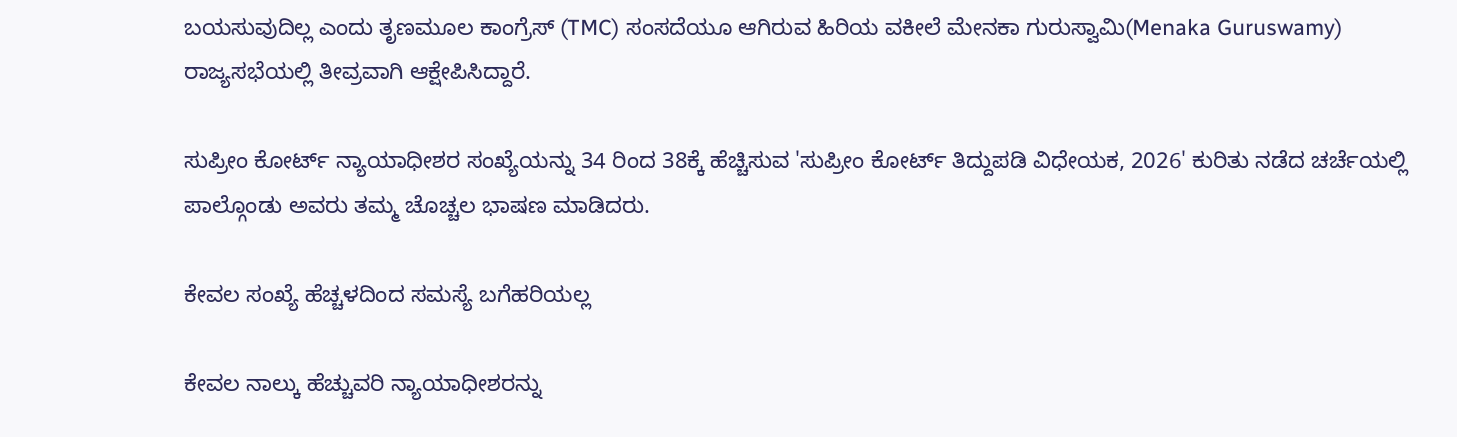ಬಯಸುವುದಿಲ್ಲ ಎಂದು ತೃಣಮೂಲ ಕಾಂಗ್ರೆಸ್ (TMC) ಸಂಸದೆಯೂ ಆಗಿರುವ ಹಿರಿಯ ವಕೀಲೆ ಮೇನಕಾ ಗುರುಸ್ವಾಮಿ(Menaka Guruswamy) ರಾಜ್ಯಸಭೆಯಲ್ಲಿ ತೀವ್ರವಾಗಿ ಆಕ್ಷೇಪಿಸಿದ್ದಾರೆ.

ಸುಪ್ರೀಂ ಕೋರ್ಟ್ ನ್ಯಾಯಾಧೀಶರ ಸಂಖ್ಯೆಯನ್ನು 34 ರಿಂದ 38ಕ್ಕೆ ಹೆಚ್ಚಿಸುವ 'ಸುಪ್ರೀಂ ಕೋರ್ಟ್ ತಿದ್ದುಪಡಿ ವಿಧೇಯಕ, 2026' ಕುರಿತು ನಡೆದ ಚರ್ಚೆಯಲ್ಲಿ ಪಾಲ್ಗೊಂಡು ಅವರು ತಮ್ಮ ಚೊಚ್ಚಲ ಭಾಷಣ ಮಾಡಿದರು.

ಕೇವಲ ಸಂಖ್ಯೆ ಹೆಚ್ಚಳದಿಂದ ಸಮಸ್ಯೆ ಬಗೆಹರಿಯಲ್ಲ

ಕೇವಲ ನಾಲ್ಕು ಹೆಚ್ಚುವರಿ ನ್ಯಾಯಾಧೀಶರನ್ನು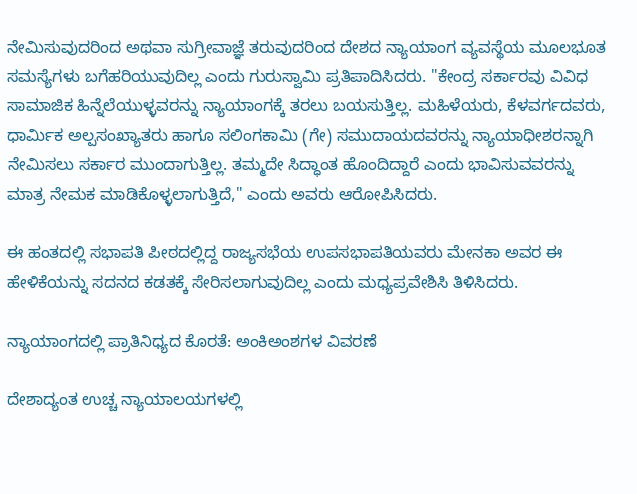ನೇಮಿಸುವುದರಿಂದ ಅಥವಾ ಸುಗ್ರೀವಾಜ್ಞೆ ತರುವುದರಿಂದ ದೇಶದ ನ್ಯಾಯಾಂಗ ವ್ಯವಸ್ಥೆಯ ಮೂಲಭೂತ ಸಮಸ್ಯೆಗಳು ಬಗೆಹರಿಯುವುದಿಲ್ಲ ಎಂದು ಗುರುಸ್ವಾಮಿ ಪ್ರತಿಪಾದಿಸಿದರು. "ಕೇಂದ್ರ ಸರ್ಕಾರವು ವಿವಿಧ ಸಾಮಾಜಿಕ ಹಿನ್ನೆಲೆಯುಳ್ಳವರನ್ನು ನ್ಯಾಯಾಂಗಕ್ಕೆ ತರಲು ಬಯಸುತ್ತಿಲ್ಲ. ಮಹಿಳೆಯರು, ಕೆಳವರ್ಗದವರು, ಧಾರ್ಮಿಕ ಅಲ್ಪಸಂಖ್ಯಾತರು ಹಾಗೂ ಸಲಿಂಗಕಾಮಿ (ಗೇ) ಸಮುದಾಯದವರನ್ನು ನ್ಯಾಯಾಧೀಶರನ್ನಾಗಿ ನೇಮಿಸಲು ಸರ್ಕಾರ ಮುಂದಾಗುತ್ತಿಲ್ಲ. ತಮ್ಮದೇ ಸಿದ್ಧಾಂತ ಹೊಂದಿದ್ದಾರೆ ಎಂದು ಭಾವಿಸುವವರನ್ನು ಮಾತ್ರ ನೇಮಕ ಮಾಡಿಕೊಳ್ಳಲಾಗುತ್ತಿದೆ," ಎಂದು ಅವರು ಆರೋಪಿಸಿದರು.

ಈ ಹಂತದಲ್ಲಿ ಸಭಾಪತಿ ಪೀಠದಲ್ಲಿದ್ದ ರಾಜ್ಯಸಭೆಯ ಉಪಸಭಾಪತಿಯವರು ಮೇನಕಾ ಅವರ ಈ ಹೇಳಿಕೆಯನ್ನು ಸದನದ ಕಡತಕ್ಕೆ ಸೇರಿಸಲಾಗುವುದಿಲ್ಲ ಎಂದು ಮಧ್ಯಪ್ರವೇಶಿಸಿ ತಿಳಿಸಿದರು.

ನ್ಯಾಯಾಂಗದಲ್ಲಿ ಪ್ರಾತಿನಿಧ್ಯದ ಕೊರತೆ: ಅಂಕಿಅಂಶಗಳ ವಿವರಣೆ

ದೇಶಾದ್ಯಂತ ಉಚ್ಚ ನ್ಯಾಯಾಲಯಗಳಲ್ಲಿ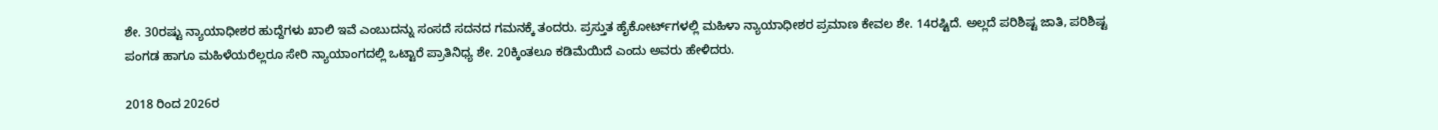ಶೇ. 30ರಷ್ಟು ನ್ಯಾಯಾಧೀಶರ ಹುದ್ದೆಗಳು ಖಾಲಿ ಇವೆ ಎಂಬುದನ್ನು ಸಂಸದೆ ಸದನದ ಗಮನಕ್ಕೆ ತಂದರು. ಪ್ರಸ್ತುತ ಹೈಕೋರ್ಟ್‌ಗಳಲ್ಲಿ ಮಹಿಳಾ ನ್ಯಾಯಾಧೀಶರ ಪ್ರಮಾಣ ಕೇವಲ ಶೇ. 14ರಷ್ಟಿದೆ. ಅಲ್ಲದೆ ಪರಿಶಿಷ್ಟ ಜಾತಿ, ಪರಿಶಿಷ್ಟ ಪಂಗಡ ಹಾಗೂ ಮಹಿಳೆಯರೆಲ್ಲರೂ ಸೇರಿ ನ್ಯಾಯಾಂಗದಲ್ಲಿ ಒಟ್ಟಾರೆ ಪ್ರಾತಿನಿಧ್ಯ ಶೇ. 20ಕ್ಕಿಂತಲೂ ಕಡಿಮೆಯಿದೆ ಎಂದು ಅವರು ಹೇಳಿದರು.

2018 ರಿಂದ 2026ರ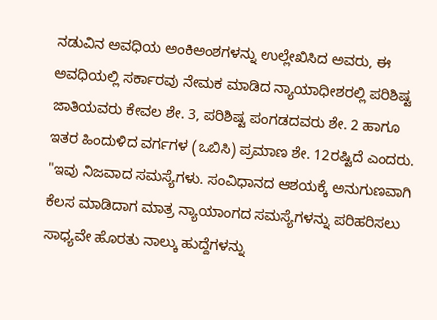ನಡುವಿನ ಅವಧಿಯ ಅಂಕಿಅಂಶಗಳನ್ನು ಉಲ್ಲೇಖಿಸಿದ ಅವರು, ಈ ಅವಧಿಯಲ್ಲಿ ಸರ್ಕಾರವು ನೇಮಕ ಮಾಡಿದ ನ್ಯಾಯಾಧೀಶರಲ್ಲಿ ಪರಿಶಿಷ್ಟ ಜಾತಿಯವರು ಕೇವಲ ಶೇ. 3, ಪರಿಶಿಷ್ಟ ಪಂಗಡದವರು ಶೇ. 2 ಹಾಗೂ ಇತರ ಹಿಂದುಳಿದ ವರ್ಗಗಳ (ಒಬಿಸಿ) ಪ್ರಮಾಣ ಶೇ. 12ರಷ್ಟಿದೆ ಎಂದರು. "ಇವು ನಿಜವಾದ ಸಮಸ್ಯೆಗಳು. ಸಂವಿಧಾನದ ಆಶಯಕ್ಕೆ ಅನುಗುಣವಾಗಿ ಕೆಲಸ ಮಾಡಿದಾಗ ಮಾತ್ರ ನ್ಯಾಯಾಂಗದ ಸಮಸ್ಯೆಗಳನ್ನು ಪರಿಹರಿಸಲು ಸಾಧ್ಯವೇ ಹೊರತು ನಾಲ್ಕು ಹುದ್ದೆಗಳನ್ನು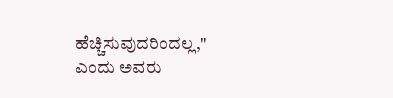ಹೆಚ್ಚಿಸುವುದರಿಂದಲ್ಲ," ಎಂದು ಅವರು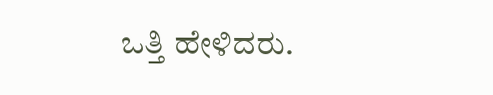ಒತ್ತಿ ಹೇಳಿದರು.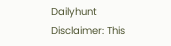Dailyhunt
Disclaimer: This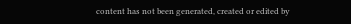content has not been generated, created or edited by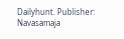Dailyhunt. Publisher: Navasamaja